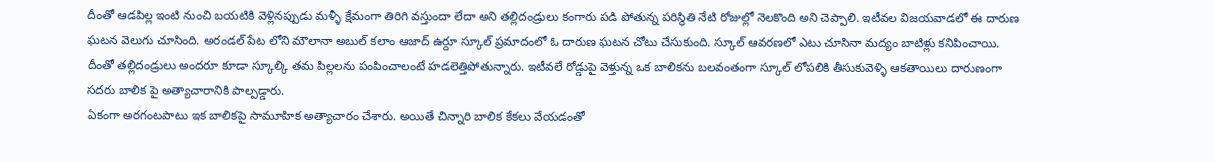దీంతో ఆడపిల్ల ఇంటి నుంచి బయటికి వెళ్లినప్పుడు మళ్ళీ క్షేమంగా తిరిగి వస్తుందా లేదా అని తల్లిదండ్రులు కంగారు పడి పోతున్న పరిస్థితి నేటి రోజుల్లో నెలకొంది అని చెప్పాలి. ఇటీవల విజయవాడలో ఈ దారుణ ఘటన వెలుగు చూసింది. అరండల్ పేట లోని మౌలానా అబుల్ కలాం ఆజాద్ ఉర్దూ స్కూల్ ప్రమాదంలో ఓ దారుణ ఘటన చోటు చేసుకుంది. స్కూల్ ఆవరణలో ఎటు చూసినా మద్యం బాటిళ్లు కనిపించాయి. దీంతో తల్లిదండ్రులు అందరూ కూడా స్కూల్కి తమ పిల్లలను పంపించాలంటే హడలెత్తిపోతున్నారు. ఇటీవలే రోడ్డుపై వెళ్తున్న ఒక బాలికను బలవంతంగా స్కూల్ లోపలికి తీసుకువెళ్ళి ఆకతాయిలు దారుణంగా సదరు బాలిక పై అత్యాచారానికి పాల్పడ్డారు.
ఏకంగా అరగంటపాటు ఇక బాలికపై సామూహిక అత్యాచారం చేశారు. అయితే చిన్నారి బాలిక కేకలు వేయడంతో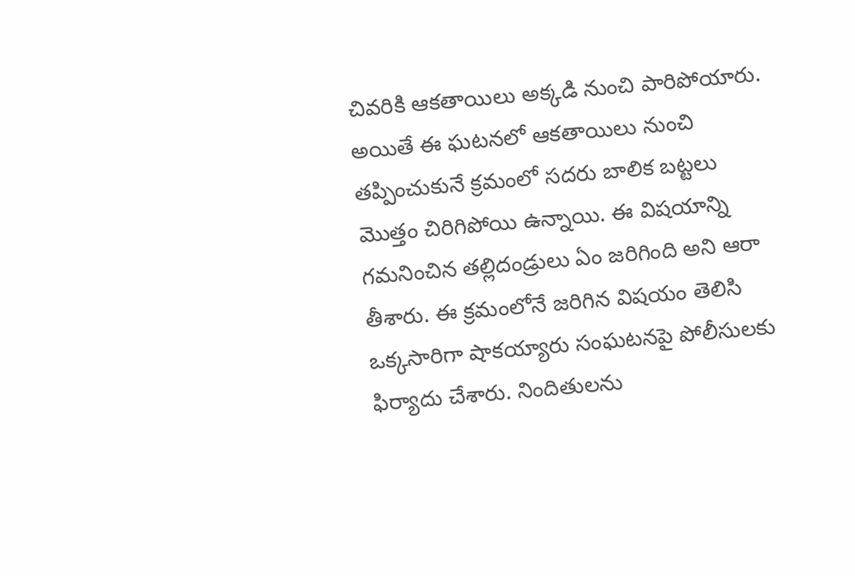చివరికి ఆకతాయిలు అక్కడి నుంచి పారిపోయారు. అయితే ఈ ఘటనలో ఆకతాయిలు నుంచి తప్పించుకునే క్రమంలో సదరు బాలిక బట్టలు మొత్తం చిరిగిపోయి ఉన్నాయి. ఈ విషయాన్ని గమనించిన తల్లిదండ్రులు ఏం జరిగింది అని ఆరా తీశారు. ఈ క్రమంలోనే జరిగిన విషయం తెలిసి ఒక్కసారిగా షాకయ్యారు సంఘటనపై పోలీసులకు ఫిర్యాదు చేశారు. నిందితులను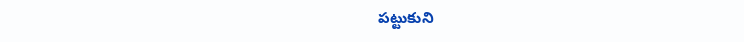పట్టుకుని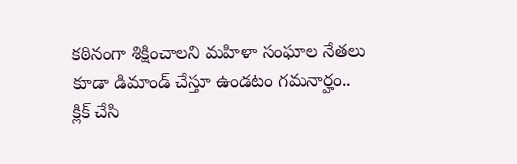కఠినంగా శిక్షించాలని మహిళా సంఘాల నేతలు కూడా డిమాండ్ చేస్తూ ఉండటం గమనార్హం..
క్లిక్ చేసి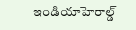ఇండియాహెరాల్డ్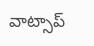వాట్సాప్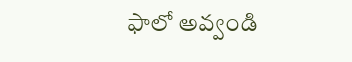ఫాలో అవ్వండి